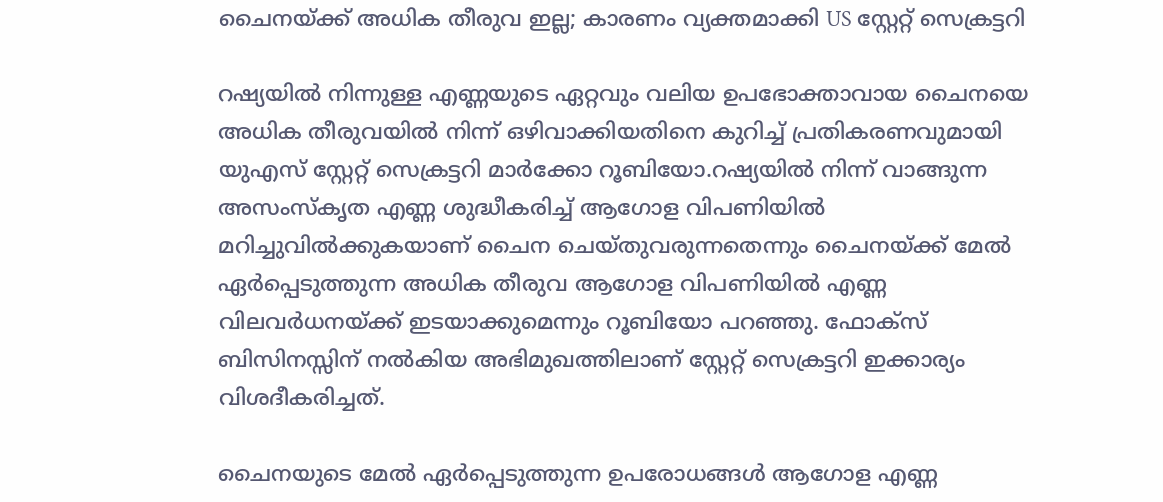ചൈനയ്ക്ക് അധിക തീരുവ ഇല്ല; കാരണം വ്യക്തമാക്കി US സ്റ്റേറ്റ് സെക്രട്ടറി

റഷ്യയില്‍ നിന്നുള്ള എണ്ണയുടെ ഏറ്റവും വലിയ ഉപഭോക്താവായ ചൈനയെ അധിക തീരുവയില്‍ നിന്ന് ഒഴിവാക്കിയതിനെ കുറിച്ച് പ്രതികരണവുമായി യുഎസ് സ്റ്റേറ്റ് സെക്രട്ടറി മാര്‍ക്കോ റൂബിയോ.റഷ്യയില്‍ നിന്ന് വാങ്ങുന്ന അസംസ്‌കൃത എണ്ണ ശുദ്ധീകരിച്ച് ആഗോള വിപണിയില്‍ മറിച്ചുവില്‍ക്കുകയാണ് ചൈന ചെയ്തുവരുന്നതെന്നും ചൈനയ്ക്ക് മേല്‍ ഏര്‍പ്പെടുത്തുന്ന അധിക തീരുവ ആഗോള വിപണിയില്‍ എണ്ണ വിലവര്‍ധനയ്ക്ക് ഇടയാക്കുമെന്നും റൂബിയോ പറഞ്ഞു. ഫോക്‌സ് ബിസിനസ്സിന് നല്‍കിയ അഭിമുഖത്തിലാണ് സ്റ്റേറ്റ് സെക്രട്ടറി ഇക്കാര്യം വിശദീകരിച്ചത്.

ചൈനയുടെ മേല്‍ ഏര്‍പ്പെടുത്തുന്ന ഉപരോധങ്ങള്‍ ആഗോള എണ്ണ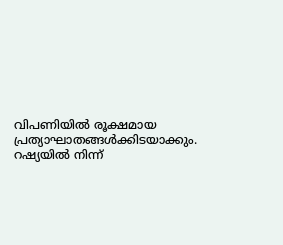വിപണിയില്‍ രൂക്ഷമായ പ്രത്യാഘാതങ്ങള്‍ക്കിടയാക്കും. റഷ്യയില്‍ നിന്ന്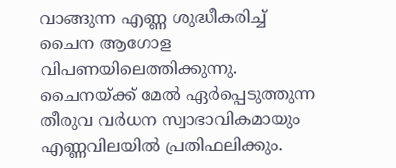വാങ്ങുന്ന എണ്ണ ശുദ്ധീകരിച്ച് ചൈന ആഗോള വിപണയിലെത്തിക്കുന്നു. ചൈനയ്ക്ക് മേല്‍ ഏര്‍പ്പെടുത്തുന്ന തീരുവ വര്‍ധന സ്വാഭാവികമായും എണ്ണവിലയില്‍ പ്രതിഫലിക്കും.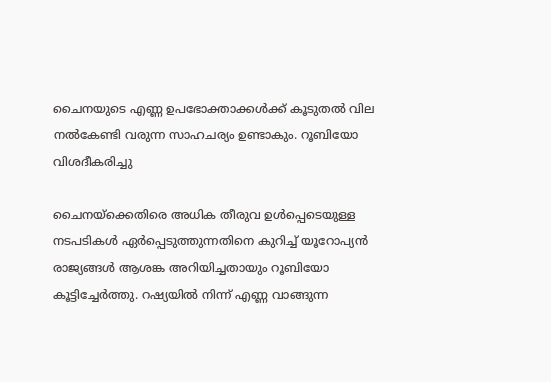ചൈനയുടെ എണ്ണ ഉപഭോക്താക്കള്‍ക്ക് കൂടുതല്‍ വില നല്‍കേണ്ടി വരുന്ന സാഹചര്യം ഉണ്ടാകും. റൂബിയോ വിശദീകരിച്ചു

ചൈനയ്‌ക്കെതിരെ അധിക തീരുവ ഉള്‍പ്പെടെയുള്ള നടപടികള്‍ ഏര്‍പ്പെടുത്തുന്നതിനെ കുറിച്ച് യൂറോപ്യന്‍ രാജ്യങ്ങള്‍ ആശങ്ക അറിയിച്ചതായും റൂബിയോ കൂട്ടിച്ചേര്‍ത്തു. റഷ്യയില്‍ നിന്ന് എണ്ണ വാങ്ങുന്ന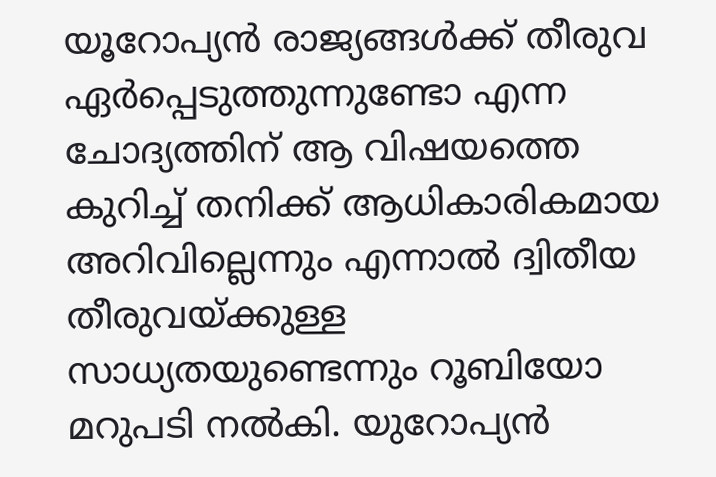യൂറോപ്യന്‍ രാജ്യങ്ങള്‍ക്ക് തീരുവ ഏര്‍പ്പെടുത്തുന്നുണ്ടോ എന്ന ചോദ്യത്തിന് ആ വിഷയത്തെ കുറിച്ച് തനിക്ക് ആധികാരികമായ അറിവില്ലെന്നും എന്നാല്‍ ദ്വിതീയ തീരുവയ്ക്കുള്ള സാധ്യതയുണ്ടെന്നും റൂബിയോ മറുപടി നല്‍കി. യുറോപ്യന്‍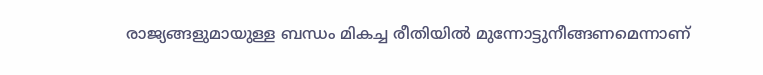രാജ്യങ്ങളുമായുള്ള ബന്ധം മികച്ച രീതിയില്‍ മുന്നോട്ടുനീങ്ങണമെന്നാണ്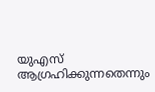യുഎസ് ആഗ്രഹിക്കുന്നതെന്നും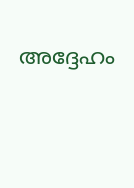അദ്ദേഹം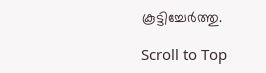കൂട്ടിച്ചേര്‍ത്തു.

Scroll to Top